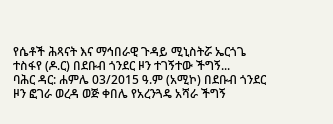የሴቶች ሕጻናት እና ማኅበራዊ ጉዳይ ሚኒስትሯ ኤርጎጌ ተስፋየ (ዶ.ር) በደቡብ ጎንደር ዞን ተገኝተው ችግኝ...
ባሕር ዳር: ሐምሌ 03/2015 ዓ.ም (አሚኮ) በደቡብ ጎንደር ዞን ፎገራ ወረዳ ወጅ ቀበሌ የአረንጓዴ አሻራ ችግኝ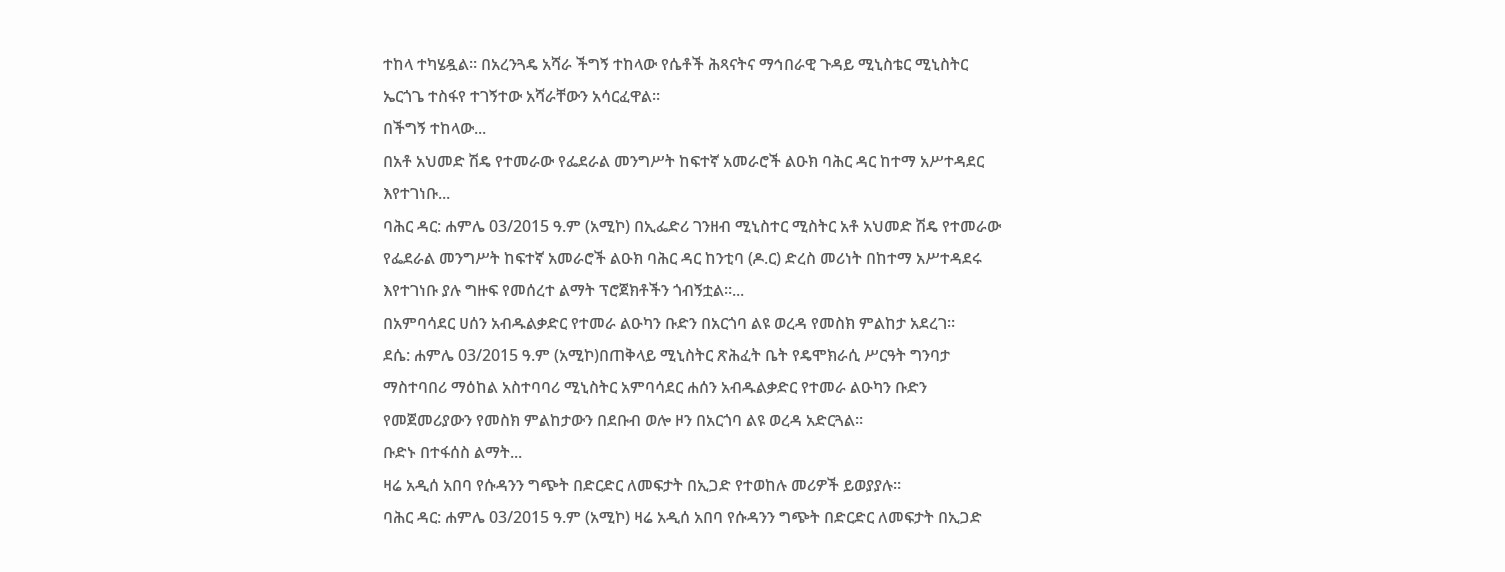ተከላ ተካሄዷል። በአረንጓዴ አሻራ ችግኝ ተከላው የሴቶች ሕጻናትና ማኅበራዊ ጉዳይ ሚኒስቴር ሚኒስትር ኤርጎጌ ተስፋየ ተገኝተው አሻራቸውን አሳርፈዋል።
በችግኝ ተከላው...
በአቶ አህመድ ሽዴ የተመራው የፌደራል መንግሥት ከፍተኛ አመራሮች ልዑክ ባሕር ዳር ከተማ አሥተዳደር እየተገነቡ...
ባሕር ዳር: ሐምሌ 03/2015 ዓ.ም (አሚኮ) በኢፌድሪ ገንዘብ ሚኒስተር ሚስትር አቶ አህመድ ሽዴ የተመራው የፌደራል መንግሥት ከፍተኛ አመራሮች ልዑክ ባሕር ዳር ከንቲባ (ዶ.ር) ድረስ መሪነት በከተማ አሥተዳደሩ እየተገነቡ ያሉ ግዙፍ የመሰረተ ልማት ፕሮጀክቶችን ጎብኝቷል።...
በአምባሳደር ሀሰን አብዱልቃድር የተመራ ልዑካን ቡድን በአርጎባ ልዩ ወረዳ የመስክ ምልከታ አደረገ።
ደሴ: ሐምሌ 03/2015 ዓ.ም (አሚኮ)በጠቅላይ ሚኒስትር ጽሕፈት ቤት የዴሞክራሲ ሥርዓት ግንባታ ማስተባበሪ ማዕከል አስተባባሪ ሚኒስትር አምባሳደር ሐሰን አብዱልቃድር የተመራ ልዑካን ቡድን የመጀመሪያውን የመስክ ምልከታውን በደቡብ ወሎ ዞን በአርጎባ ልዩ ወረዳ አድርጓል።
ቡድኑ በተፋሰስ ልማት...
ዛሬ አዲሰ አበባ የሱዳንን ግጭት በድርድር ለመፍታት በኢጋድ የተወከሉ መሪዎች ይወያያሉ።
ባሕር ዳር: ሐምሌ 03/2015 ዓ.ም (አሚኮ) ዛሬ አዲሰ አበባ የሱዳንን ግጭት በድርድር ለመፍታት በኢጋድ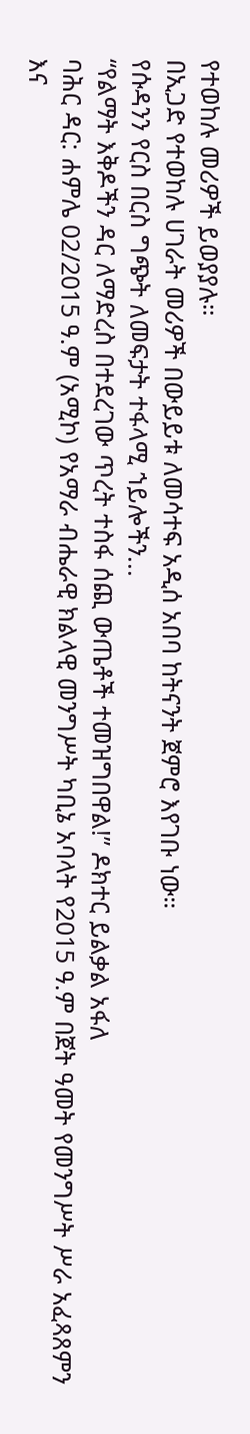የተወከሉ መሪዎች ይወያያሉ።
በኢጋድ የተወከሉ ሀገራት መሪዎች በውይይቱ ለመሳተፍ አዲሰ አበባ ከትናንት ጀምሮ እየገቡ ነው።
የሱዳንን የርስ በርስ ግጭት ለመፍታት ተፋላሚ ኀይሎችን...
“የልማት እቅዶችን ዳር ለማድረስ በተደረገው ጥረት ተስፋ ሰጪ ውጤቶች ተመዝግበዋል!” ዶክተር ይልቃል አፋለ
ባሕር ዳር: ሐምሌ 02/2015 ዓ.ም (አሚኮ) የአማራ ብሔራዊ ክልላዊ መንግሥት ካቢኔ አባላት የ2015 ዓ.ም በጀት ዓመት የመንግሥት ሥራ አፈጻጸምን እና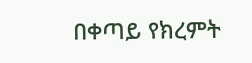በቀጣይ የክረምት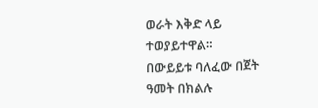ወራት እቅድ ላይ ተወያይተዋል።
በውይይቱ ባለፈው በጀት ዓመት በክልሉ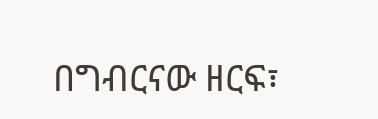በግብርናው ዘርፍ፣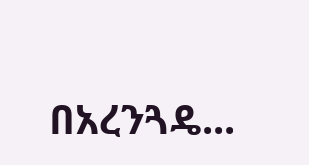በአረንጓዴ...